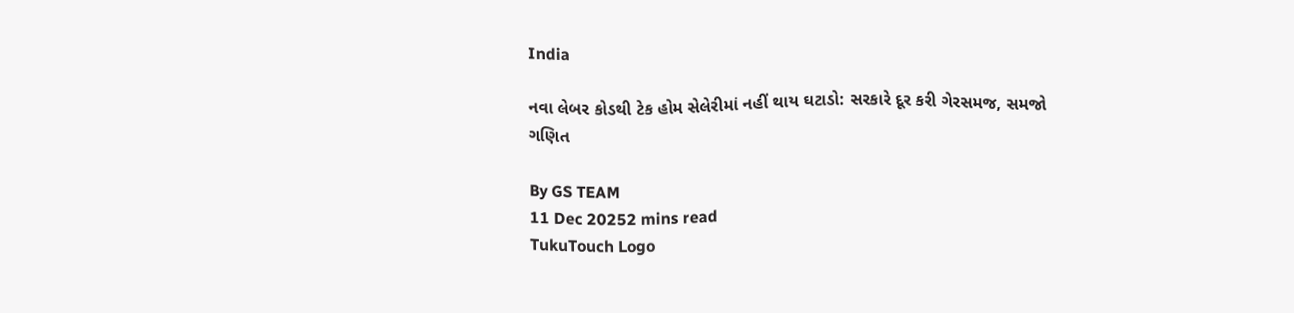India

નવા લેબર કોડથી ટેક હોમ સેલેરીમાં નહીં થાય ઘટાડો: સરકારે દૂર કરી ગેરસમજ, સમજો ગણિત

By GS TEAM
11 Dec 20252 mins read
TukuTouch Logo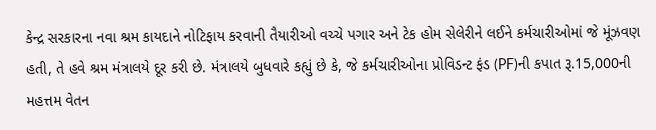કેન્દ્ર સરકારના નવા શ્રમ કાયદાને નોટિફાય કરવાની તૈયારીઓ વચ્ચે પગાર અને ટેક હોમ સેલેરીને લઈને કર્મચારીઓમાં જે મૂંઝવણ હતી, તે હવે શ્રમ મંત્રાલયે દૂર કરી છે. મંત્રાલયે બુધવારે કહ્યું છે કે, જે કર્મચારીઓના પ્રોવિડન્ટ ફંડ (PF)ની કપાત રૂ.15,000ની મહત્તમ વેતન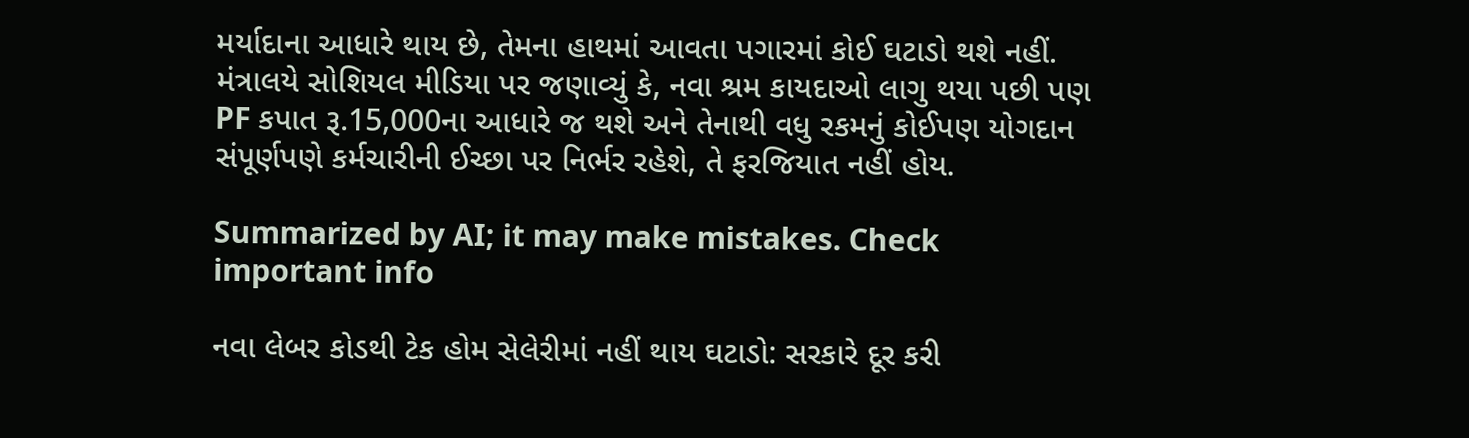મર્યાદાના આધારે થાય છે, તેમના હાથમાં આવતા પગારમાં કોઈ ઘટાડો થશે નહીં. મંત્રાલયે સોશિયલ મીડિયા પર જણાવ્યું કે, નવા શ્રમ કાયદાઓ લાગુ થયા પછી પણ PF કપાત રૂ.15,000ના આધારે જ થશે અને તેનાથી વધુ રકમનું કોઈપણ યોગદાન સંપૂર્ણપણે કર્મચારીની ઈચ્છા પર નિર્ભર રહેશે, તે ફરજિયાત નહીં હોય.

Summarized by AI; it may make mistakes. Check important info

નવા લેબર કોડથી ટેક હોમ સેલેરીમાં નહીં થાય ઘટાડો: સરકારે દૂર કરી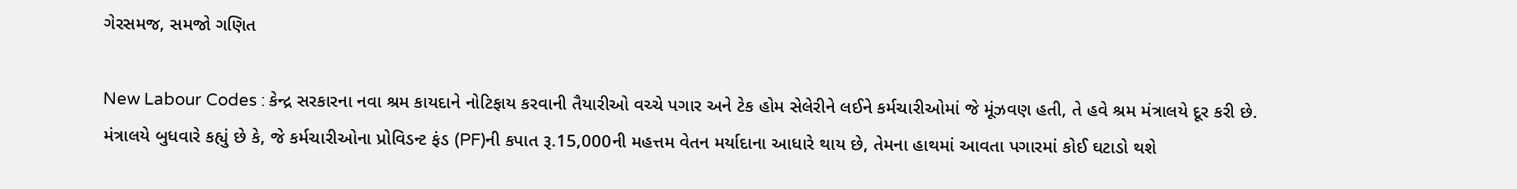ગેરસમજ, સમજો ગણિત

New Labour Codes : કેન્દ્ર સરકારના નવા શ્રમ કાયદાને નોટિફાય કરવાની તૈયારીઓ વચ્ચે પગાર અને ટેક હોમ સેલેરીને લઈને કર્મચારીઓમાં જે મૂંઝવણ હતી, તે હવે શ્રમ મંત્રાલયે દૂર કરી છે. મંત્રાલયે બુધવારે કહ્યું છે કે, જે કર્મચારીઓના પ્રોવિડન્ટ ફંડ (PF)ની કપાત રૂ.15,000ની મહત્તમ વેતન મર્યાદાના આધારે થાય છે, તેમના હાથમાં આવતા પગારમાં કોઈ ઘટાડો થશે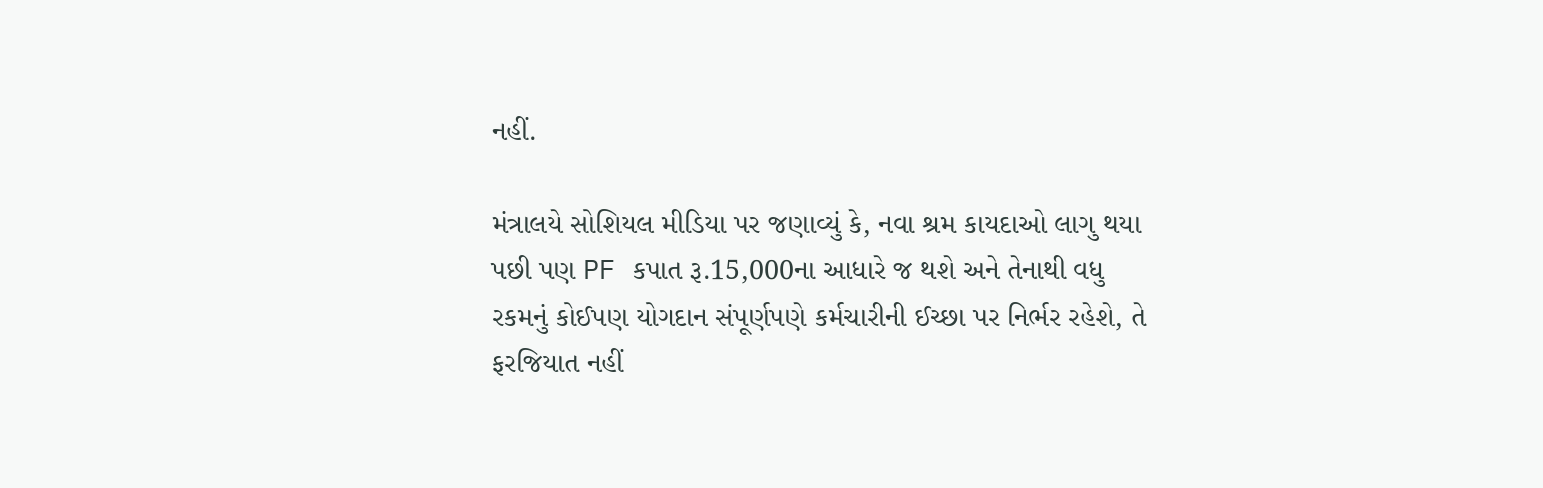નહીં.

મંત્રાલયે સોશિયલ મીડિયા પર જણાવ્યું કે, નવા શ્રમ કાયદાઓ લાગુ થયા પછી પણ PF કપાત રૂ.15,000ના આધારે જ થશે અને તેનાથી વધુ રકમનું કોઈપણ યોગદાન સંપૂર્ણપણે કર્મચારીની ઈચ્છા પર નિર્ભર રહેશે, તે ફરજિયાત નહીં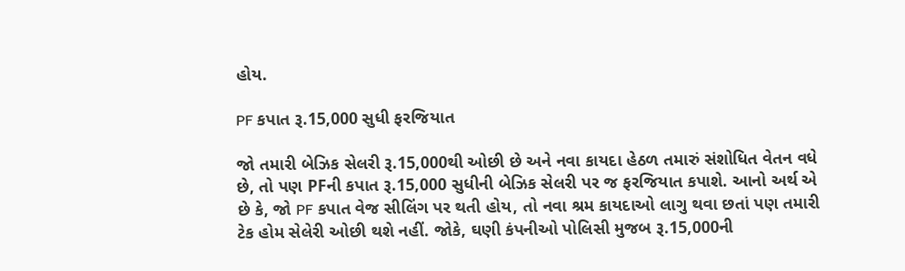હોય.

PF કપાત રૂ.15,000 સુધી ફરજિયાત

જો તમારી બેઝિક સેલરી રૂ.15,000થી ઓછી છે અને નવા કાયદા હેઠળ તમારું સંશોધિત વેતન વધે છે, તો પણ PFની કપાત રૂ.15,000 સુધીની બેઝિક સેલરી પર જ ફરજિયાત કપાશે. આનો અર્થ એ છે કે, જો PF કપાત વેજ સીલિંગ પર થતી હોય, તો નવા શ્રમ કાયદાઓ લાગુ થવા છતાં પણ તમારી ટેક હોમ સેલેરી ઓછી થશે નહીં. જોકે, ઘણી કંપનીઓ પોલિસી મુજબ રૂ.15,000ની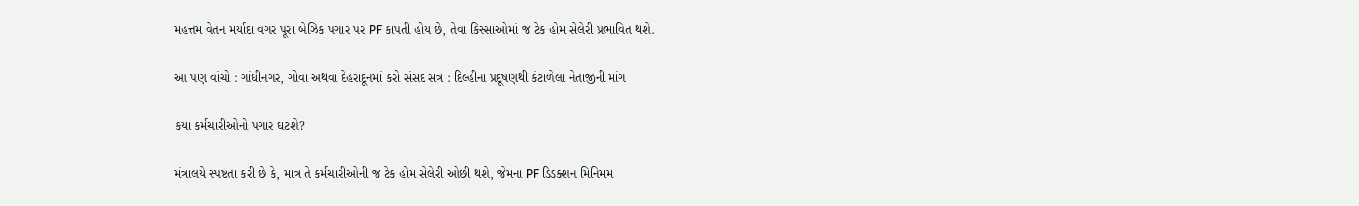મહત્તમ વેતન મર્યાદા વગર પૂરા બેઝિક પગાર પર PF કાપતી હોય છે, તેવા કિસ્સાઓમાં જ ટેક હોમ સેલેરી પ્રભાવિત થશે.

આ પણ વાંચો : ગાંધીનગર, ગોવા અથવા દેહરાદૂનમાં કરો સંસદ સત્ર : દિલ્હીના પ્રદૂષણથી કંટાળેલા નેતાજીની માંગ

કયા કર્મચારીઓનો પગાર ઘટશે?

મંત્રાલયે સ્પષ્ટતા કરી છે કે, માત્ર તે કર્મચારીઓની જ ટેક હોમ સેલેરી ઓછી થશે, જેમના PF ડિડક્શન મિનિમમ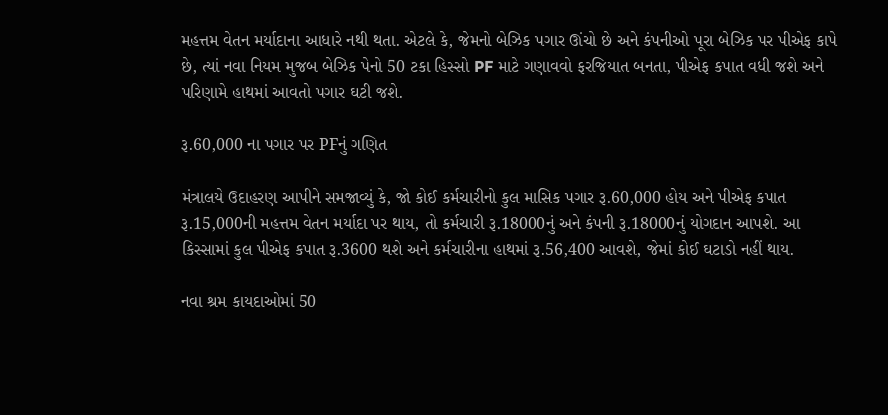મહત્તમ વેતન મર્યાદાના આધારે નથી થતા. એટલે કે, જેમનો બેઝિક પગાર ઊંચો છે અને કંપનીઓ પૂરા બેઝિક પર પીએફ કાપે છે, ત્યાં નવા નિયમ મુજબ બેઝિક પેનો 50 ટકા હિસ્સો PF માટે ગણાવવો ફરજિયાત બનતા, પીએફ કપાત વધી જશે અને પરિણામે હાથમાં આવતો પગાર ઘટી જશે.

રૂ.60,000 ના પગાર પર PFનું ગણિત

મંત્રાલયે ઉદાહરણ આપીને સમજાવ્યું કે, જો કોઈ કર્મચારીનો કુલ માસિક પગાર રૂ.60,000 હોય અને પીએફ કપાત રૂ.15,000ની મહત્તમ વેતન મર્યાદા પર થાય, તો કર્મચારી રૂ.18000નું અને કંપની રૂ.18000નું યોગદાન આપશે. આ કિસ્સામાં કુલ પીએફ કપાત રૂ.3600 થશે અને કર્મચારીના હાથમાં રૂ.56,400 આવશે, જેમાં કોઈ ઘટાડો નહીં થાય.

નવા શ્રમ કાયદાઓમાં 50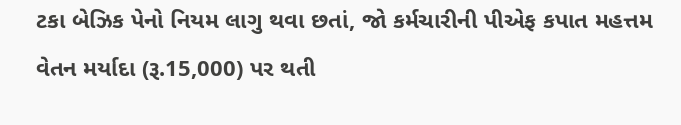ટકા બેઝિક પેનો નિયમ લાગુ થવા છતાં, જો કર્મચારીની પીએફ કપાત મહત્તમ વેતન મર્યાદા (રૂ.15,000) પર થતી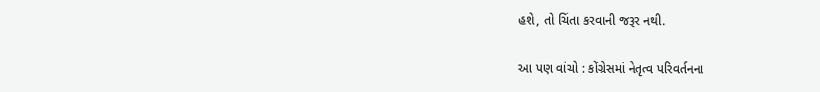હશે, તો ચિંતા કરવાની જરૂર નથી.

આ પણ વાંચો : કોંગ્રેસમાં નેતૃત્વ પરિવર્તનના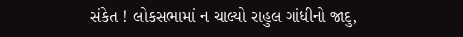સંકેત ! લોકસભામાં ન ચાલ્યો રાહુલ ગાંધીનો જાદુ,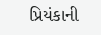પ્રિયંકાની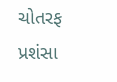ચોતરફ પ્રશંસા